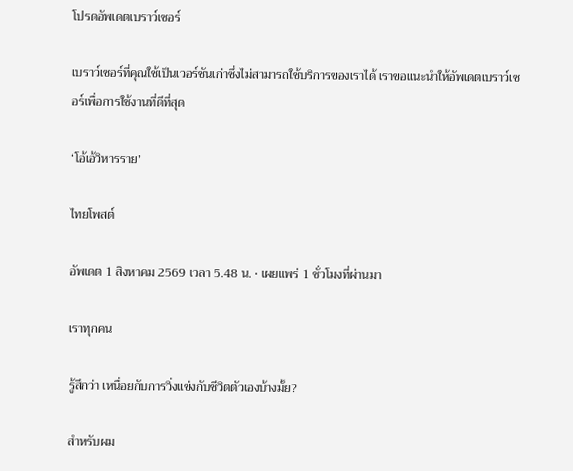โปรดอัพเดตเบราว์เซอร์

เบราว์เซอร์ที่คุณใช้เป็นเวอร์ชันเก่าซึ่งไม่สามารถใช้บริการของเราได้ เราขอแนะนำให้อัพเดตเบราว์เซอร์เพื่อการใช้งานที่ดีที่สุด

‘โอ้เอ้วิหารราย’

ไทยโพสต์

อัพเดต 1 สิงหาคม 2569 เวลา 5.48 น. • เผยแพร่ 1 ชั่วโมงที่ผ่านมา

เราทุกคน

รู้สึกว่า เหนื่อยกับการวิ่งแข่งกับชีวิตตัวเองบ้างมั้ย?

สำหรับผม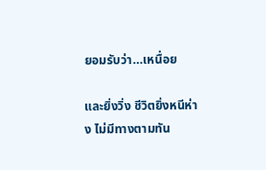ยอมรับว่า…เหนื่อย

และยิ่งวิ่ง ชีวิตยิ่งหนีห่าง ไม่มีทางตามทัน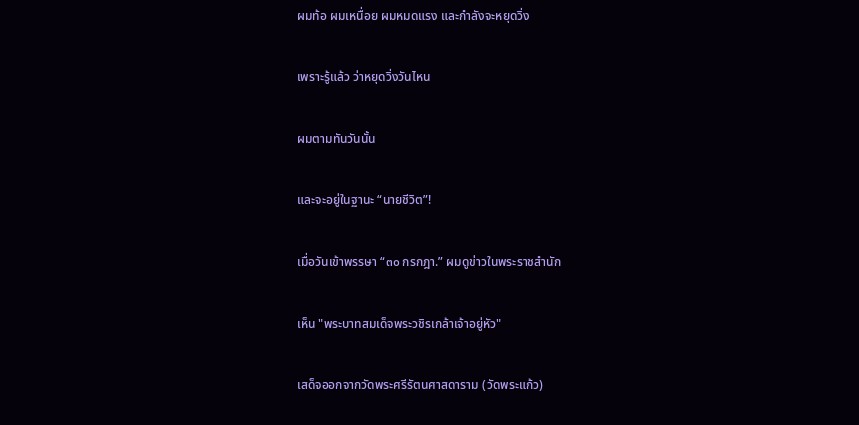ผมท้อ ผมเหนื่อย ผมหมดแรง และกำลังจะหยุดวิ่ง

เพราะรู้แล้ว ว่าหยุดวิ่งวันไหน

ผมตามทันวันนั้น

และจะอยู่ในฐานะ “นายชีวิต”!

เมื่อวันเข้าพรรษา “๓๐ กรกฎา.” ผมดูข่าวในพระราชสำนัก

เห็น "พระบาทสมเด็จพระวชิรเกล้าเจ้าอยู่หัว"

เสด็จออกจากวัดพระศรีรัตนศาสดาราม (วัดพระแก้ว)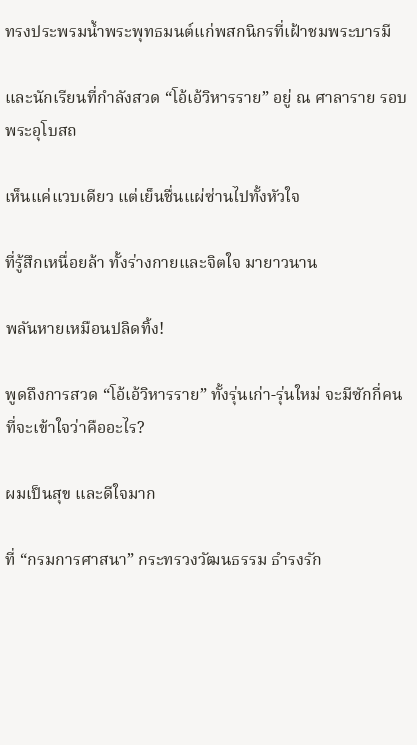ทรงประพรมน้ำพระพุทธมนต์แก่พสกนิกรที่เฝ้าชมพระบารมี

และนักเรียนที่กำลังสวด “โอ้เอ้วิหารราย” อยู่ ณ ศาลาราย รอบพระอุโบสถ

เห็นแค่แวบเดียว แต่เย็นชื่นแผ่ซ่านไปทั้งหัวใจ

ที่รู้สึกเหนื่อยล้า ทั้งร่างกายและจิตใจ มายาวนาน

พลันหายเหมือนปลิดทิ้ง!

พูดถึงการสวด “โอ้เอ้วิหารราย” ทั้งรุ่นเก่า-รุ่นใหม่ จะมีซักกี่คน ที่จะเข้าใจว่าคืออะไร?

ผมเป็นสุข และดีใจมาก

ที่ “กรมการศาสนา” กระทรวงวัฒนธรรม ธำรงรัก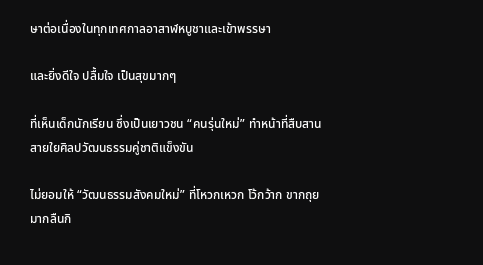ษาต่อเนื่องในทุกเทศกาลอาสาฬหบูชาและเข้าพรรษา

และยิ่งดีใจ ปลื้มใจ เป็นสุขมากๆ

ที่เห็นเด็กนักเรียน ซึ่งเป็นเยาวชน “คนรุ่นใหม่” ทำหน้าที่สืบสานสายใยศิลปวัฒนธรรมคู่ชาติแข็งขัน

ไม่ยอมให้ “วัฒนธรรมสังคมใหม่” ที่โหวกเหวก โว้กว้าก ขากถุย มากลืนกิ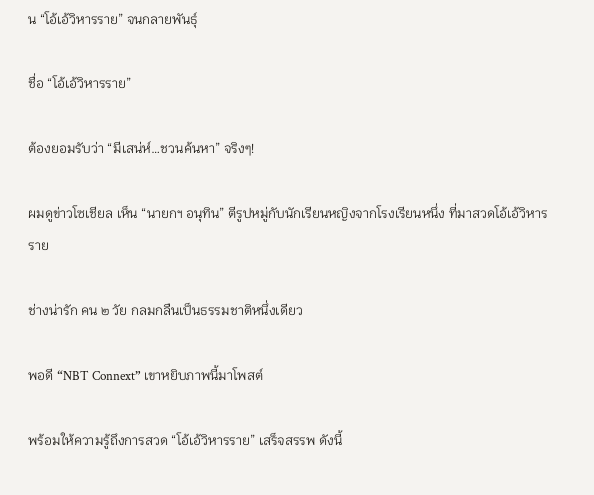น “โอ้เอ้วิหารราย” จนกลายพันธุ์

ชื่อ “โอ้เอ้วิหารราย”

ต้องยอมรับว่า “มีเสน่ห์…ชวนค้นหา” จริงๆ!

ผมดูข่าวโซเชียล เห็น “นายกฯ อนุทิน” ตีรูปหมู่กับนักเรียนหญิงจากโรงเรียนหนึ่ง ที่มาสวดโอ้เอ้วิหารราย

ช่างน่ารัก คน ๒ วัย กลมกลืนเป็นธรรมชาติหนึ่งเดียว

พอดี “NBT Connext” เขาหยิบภาพนี้มาโพสต์

พร้อมให้ความรู้ถึงการสวด “โอ้เอ้วิหารราย” เสร็จสรรพ ดังนี้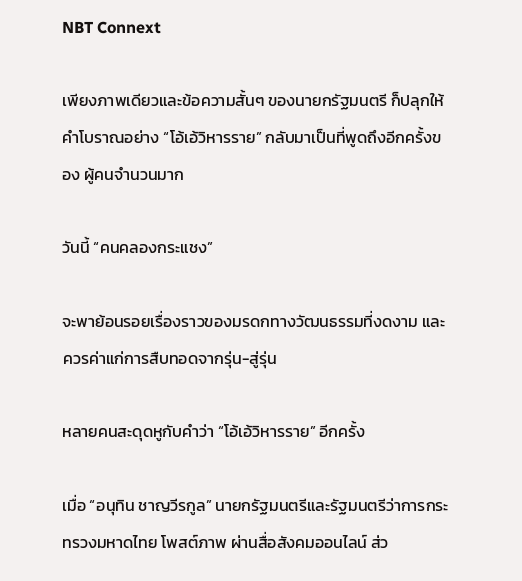NBT Connext

เพียงภาพเดียวและข้อความสั้นๆ ของนายกรัฐมนตรี ก็ปลุกให้คำโบราณอย่าง “โอ้เอ้วิหารราย” กลับมาเป็นที่พูดถึงอีกครั้งของ ผู้คนจำนวนมาก

วันนี้ “คนคลองกระแชง”

จะพาย้อนรอยเรื่องราวของมรดกทางวัฒนธรรมที่งดงาม และควรค่าแก่การสืบทอดจากรุ่น-สู่รุ่น

หลายคนสะดุดหูกับคำว่า “โอ้เอ้วิหารราย” อีกครั้ง

เมื่อ “อนุทิน ชาญวีรกูล” นายกรัฐมนตรีและรัฐมนตรีว่าการกระทรวงมหาดไทย โพสต์ภาพ ผ่านสื่อสังคมออนไลน์ ส่ว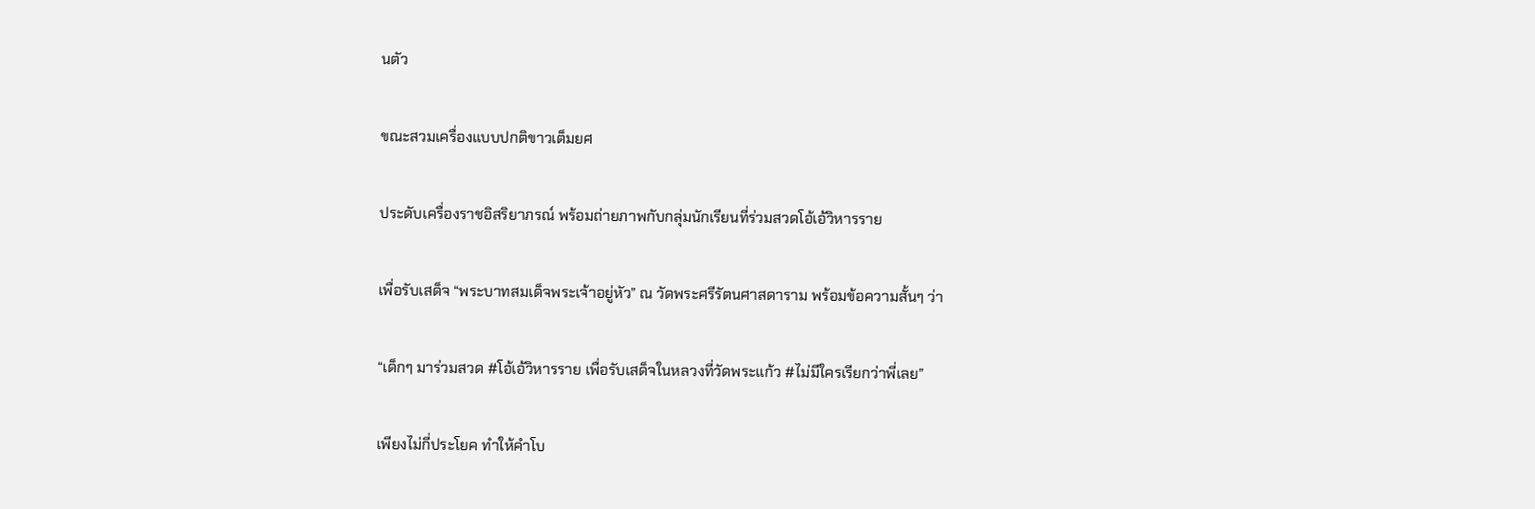นตัว

ขณะสวมเครื่องแบบปกติขาวเต็มยศ

ประดับเครื่องราชอิสริยาภรณ์ พร้อมถ่ายภาพกับกลุ่มนักเรียนที่ร่วมสวดโอ้เอ้วิหารราย

เพื่อรับเสด็จ “พระบาทสมเด็จพระเจ้าอยู่หัว” ณ วัดพระศรีรัตนศาสดาราม พร้อมข้อความสั้นๆ ว่า

“เด็กๆ มาร่วมสวด #โอ้เอ้วิหารราย เพื่อรับเสด็จในหลวงที่วัดพระแก้ว #ไม่มีใครเรียกว่าพี่เลย”

เพียงไม่กี่ประโยค ทำให้คำโบ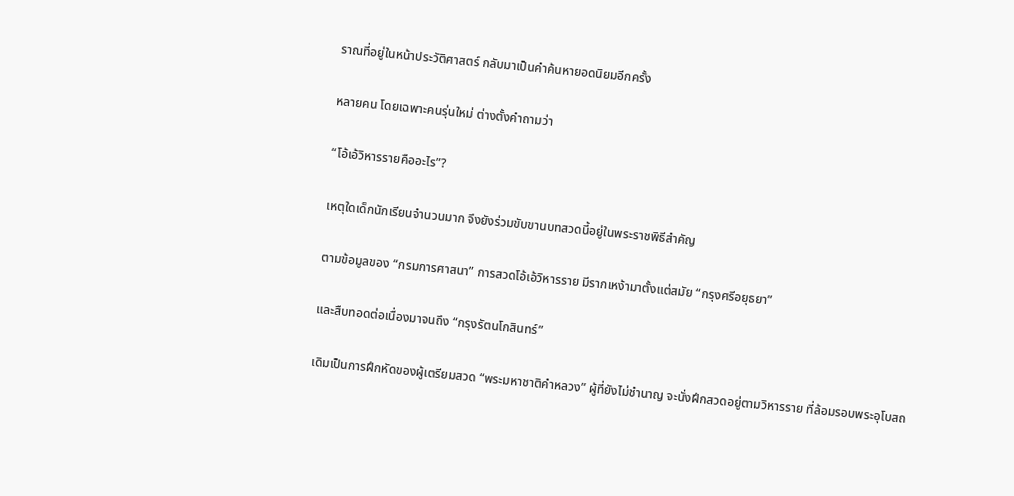ราณที่อยู่ในหน้าประวัติศาสตร์ กลับมาเป็นคำค้นหายอดนิยมอีกครั้ง

หลายคน โดยเฉพาะคนรุ่นใหม่ ต่างตั้งคำถามว่า

“โอ้เอ้วิหารรายคืออะไร”?

เหตุใดเด็กนักเรียนจำนวนมาก จึงยังร่วมขับขานบทสวดนี้อยู่ในพระราชพิธีสำคัญ

ตามข้อมูลของ “กรมการศาสนา” การสวดโอ้เอ้วิหารราย มีรากเหง้ามาตั้งแต่สมัย “กรุงศรีอยุธยา”

และสืบทอดต่อเนื่องมาจนถึง “กรุงรัตนโกสินทร์”

เดิมเป็นการฝึกหัดของผู้เตรียมสวด “พระมหาชาติคำหลวง” ผู้ที่ยังไม่ชำนาญ จะนั่งฝึกสวดอยู่ตามวิหารราย ที่ล้อมรอบพระอุโบสถ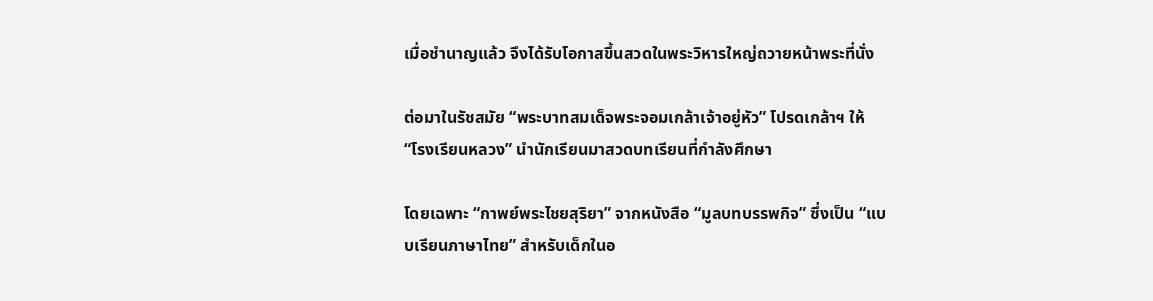เมื่อชำนาญแล้ว จึงได้รับโอกาสขึ้นสวดในพระวิหารใหญ่ถวายหน้าพระที่นั่ง

ต่อมาในรัชสมัย “พระบาทสมเด็จพระจอมเกล้าเจ้าอยู่หัว” โปรดเกล้าฯ ให้ “โรงเรียนหลวง” นำนักเรียนมาสวดบทเรียนที่กำลังศึกษา

โดยเฉพาะ “กาพย์พระไชยสุริยา” จากหนังสือ “มูลบทบรรพกิจ” ซึ่งเป็น “แบบเรียนภาษาไทย” สำหรับเด็กในอ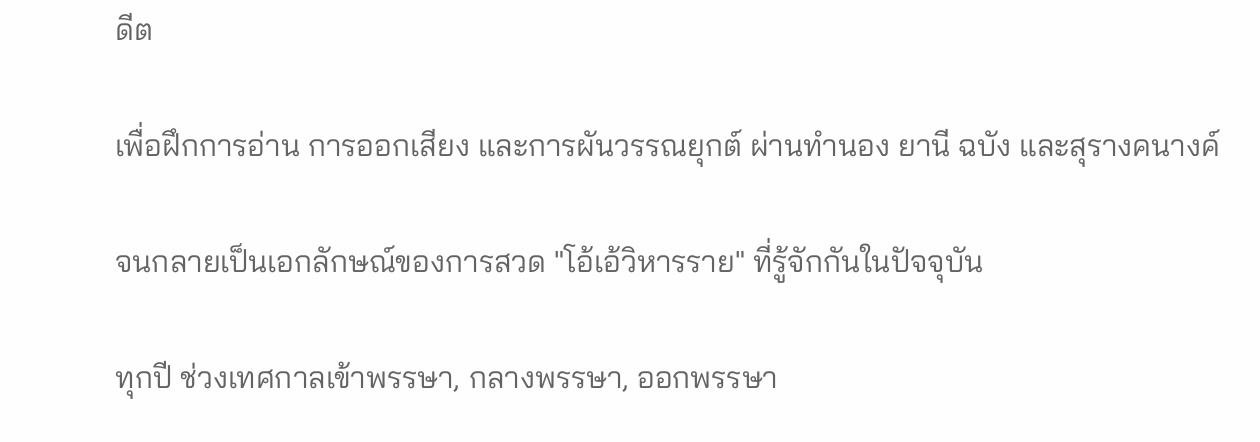ดีต

เพื่อฝึกการอ่าน การออกเสียง และการผันวรรณยุกต์ ผ่านทำนอง ยานี ฉบัง และสุรางคนางค์

จนกลายเป็นเอกลักษณ์ของการสวด "โอ้เอ้วิหารราย" ที่รู้จักกันในปัจจุบัน

ทุกปี ช่วงเทศกาลเข้าพรรษา, กลางพรรษา, ออกพรรษา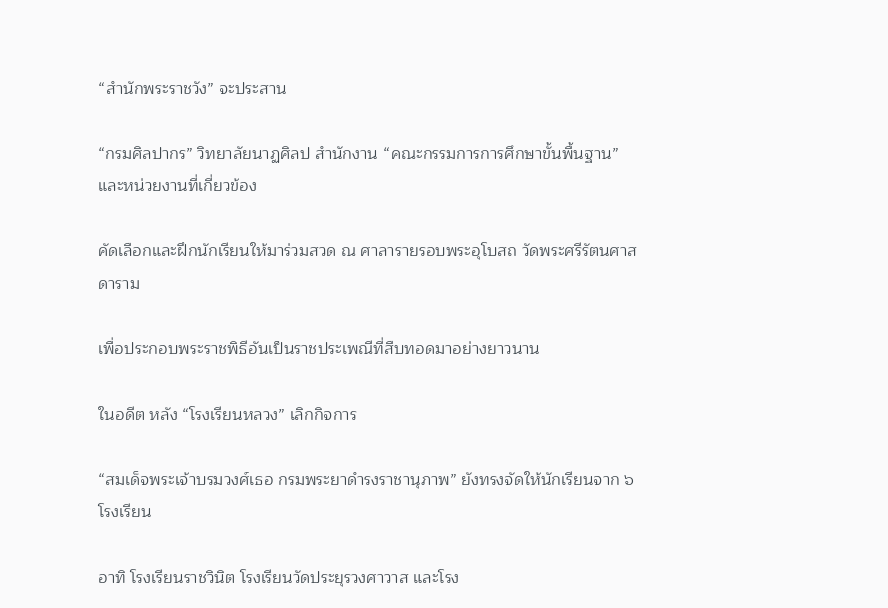“สำนักพระราชวัง” จะประสาน

“กรมศิลปากร” วิทยาลัยนาฏศิลป สำนักงาน “คณะกรรมการการศึกษาขั้นพื้นฐาน” และหน่วยงานที่เกี่ยวข้อง

คัดเลือกและฝึกนักเรียนให้มาร่วมสวด ณ ศาลารายรอบพระอุโบสถ วัดพระศรีรัตนศาสดาราม

เพื่อประกอบพระราชพิธีอันเป็นราชประเพณีที่สืบทอดมาอย่างยาวนาน

ในอดีต หลัง “โรงเรียนหลวง” เลิกกิจการ

“สมเด็จพระเจ้าบรมวงศ์เธอ กรมพระยาดำรงราชานุภาพ” ยังทรงจัดให้นักเรียนจาก ๖ โรงเรียน

อาทิ โรงเรียนราชวินิต โรงเรียนวัดประยุรวงศาวาส และโรง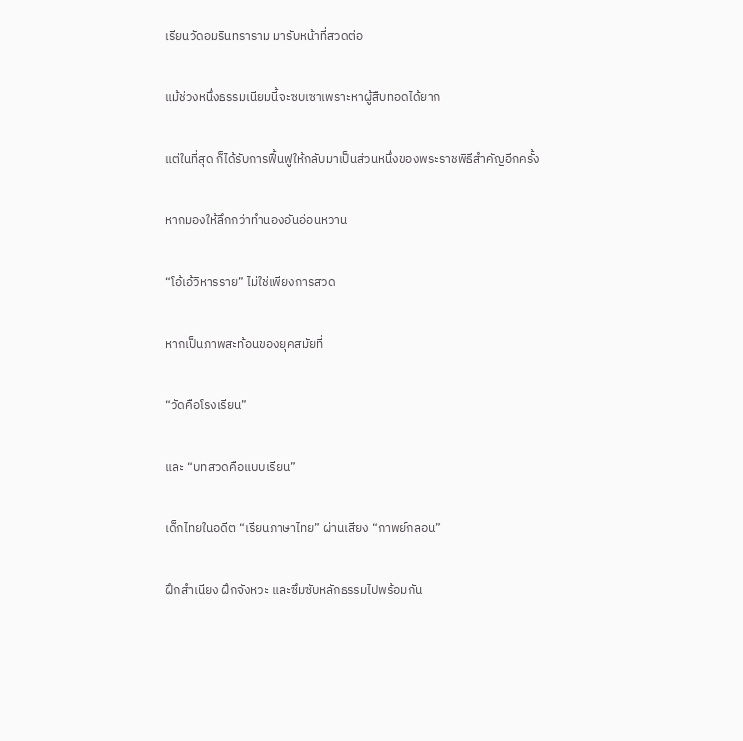เรียนวัดอมรินทราราม มารับหน้าที่สวดต่อ

แม้ช่วงหนึ่งธรรมเนียมนี้จะซบเซาเพราะหาผู้สืบทอดได้ยาก

แต่ในที่สุด ก็ได้รับการฟื้นฟูให้กลับมาเป็นส่วนหนึ่งของพระราชพิธีสำคัญอีกครั้ง

หากมองให้ลึกกว่าทำนองอันอ่อนหวาน

“โอ้เอ้วิหารราย” ไม่ใช่เพียงการสวด

หากเป็นภาพสะท้อนของยุคสมัยที่

“วัดคือโรงเรียน”

และ “บทสวดคือแบบเรียน”

เด็กไทยในอดีต “เรียนภาษาไทย” ผ่านเสียง “กาพย์กลอน”

ฝึกสำเนียง ฝึกจังหวะ และซึมซับหลักธรรมไปพร้อมกัน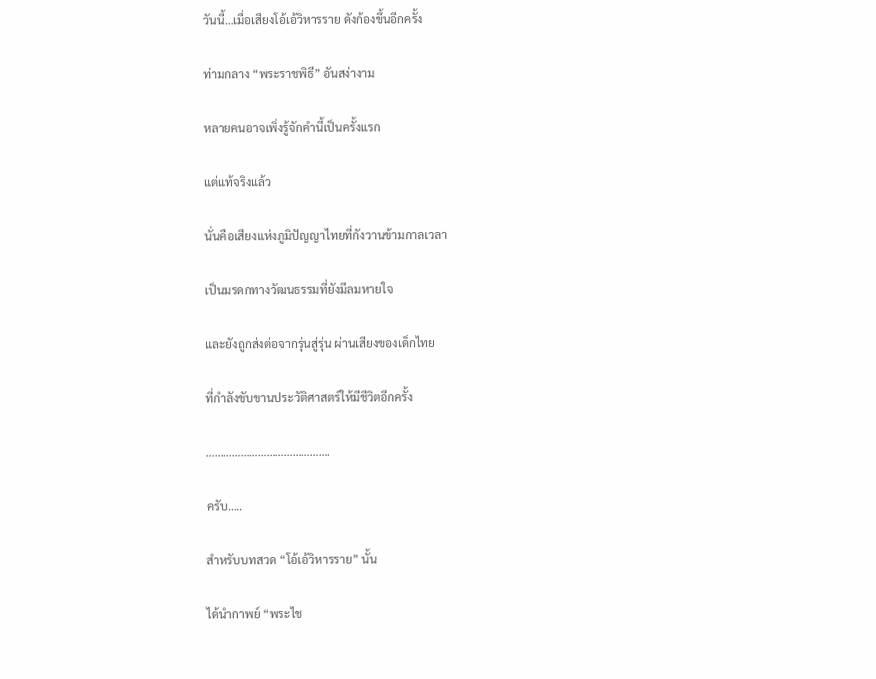วันนี้…เมื่อเสียงโอ้เอ้วิหารราย ดังก้องขึ้นอีกครั้ง

ท่ามกลาง “พระราชพิธี” อันสง่างาม

หลายคนอาจเพิ่งรู้จักคำนี้เป็นครั้งแรก

แต่แท้จริงแล้ว

นั่นคือเสียงแห่งภูมิปัญญาไทยที่กังวานข้ามกาลเวลา

เป็นมรดกทางวัฒนธรรมที่ยังมีลมหายใจ

และยังถูกส่งต่อจากรุ่นสู่รุ่น ผ่านเสียงของเด็กไทย

ที่กำลังขับขานประวัติศาสตร์ให้มีชีวิตอีกครั้ง

…………………………………….

ครับ…..

สำหรับบทสวด “โอ้เอ้วิหารราย” นั้น

ได้นำกาพย์ “พระไช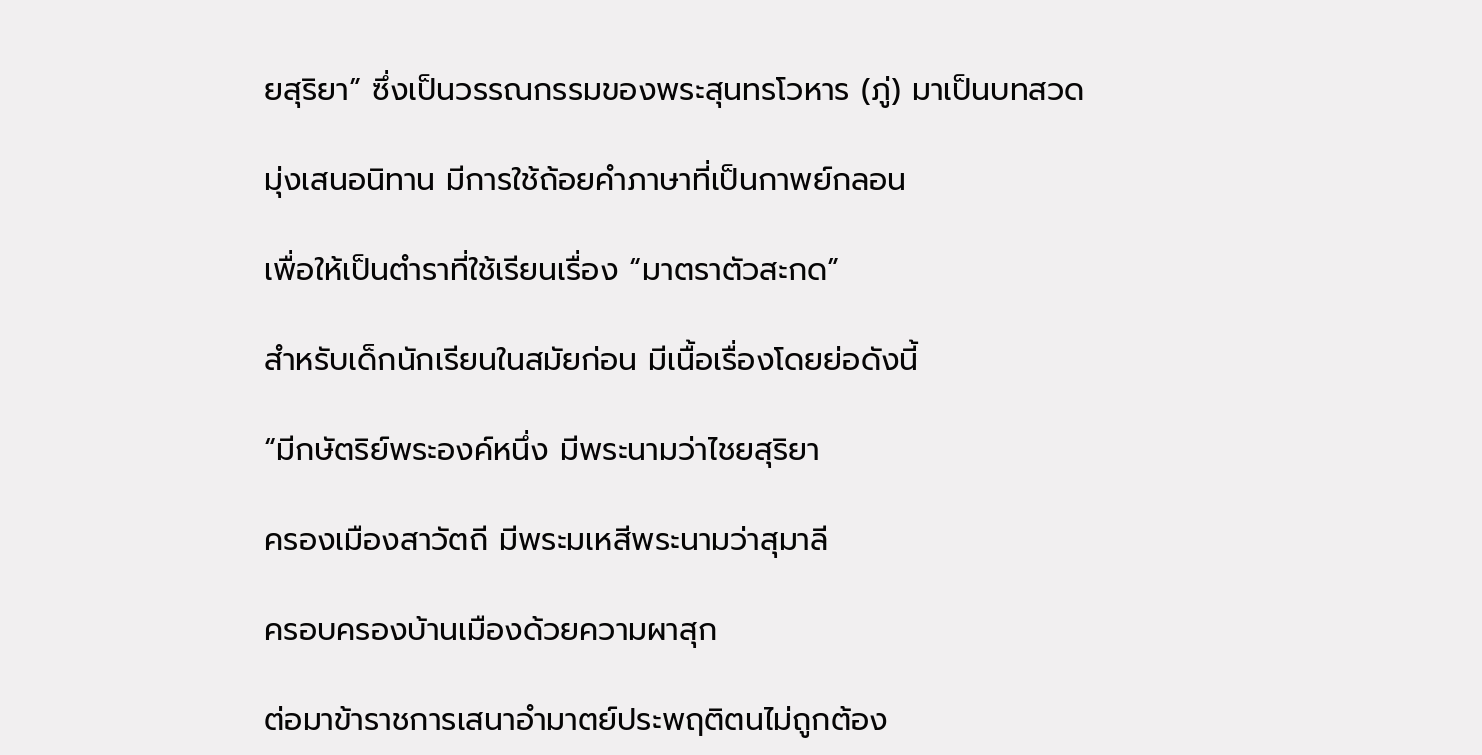ยสุริยา” ซึ่งเป็นวรรณกรรมของพระสุนทรโวหาร (ภู่) มาเป็นบทสวด

มุ่งเสนอนิทาน มีการใช้ถ้อยคำภาษาที่เป็นกาพย์กลอน

เพื่อให้เป็นตำราที่ใช้เรียนเรื่อง “มาตราตัวสะกด”

สำหรับเด็กนักเรียนในสมัยก่อน มีเนื้อเรื่องโดยย่อดังนี้

“มีกษัตริย์พระองค์หนึ่ง มีพระนามว่าไชยสุริยา

ครองเมืองสาวัตถี มีพระมเหสีพระนามว่าสุมาลี

ครอบครองบ้านเมืองด้วยความผาสุก

ต่อมาข้าราชการเสนาอำมาตย์ประพฤติตนไม่ถูกต้อง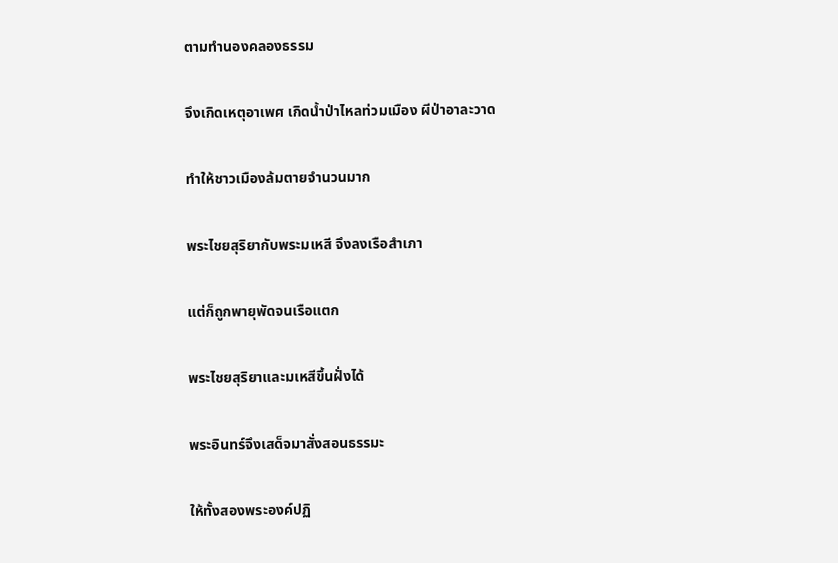ตามทำนองคลองธรรม

จึงเกิดเหตุอาเพศ เกิดน้ำป่าไหลท่วมเมือง ผีป่าอาละวาด

ทำให้ชาวเมืองล้มตายจำนวนมาก

พระไชยสุริยากับพระมเหสี จึงลงเรือสำเภา

แต่ก็ถูกพายุพัดจนเรือแตก

พระไชยสุริยาและมเหสีขึ้นฝั่งได้

พระอินทร์จึงเสด็จมาสั่งสอนธรรมะ

ให้ทั้งสองพระองค์ปฏิ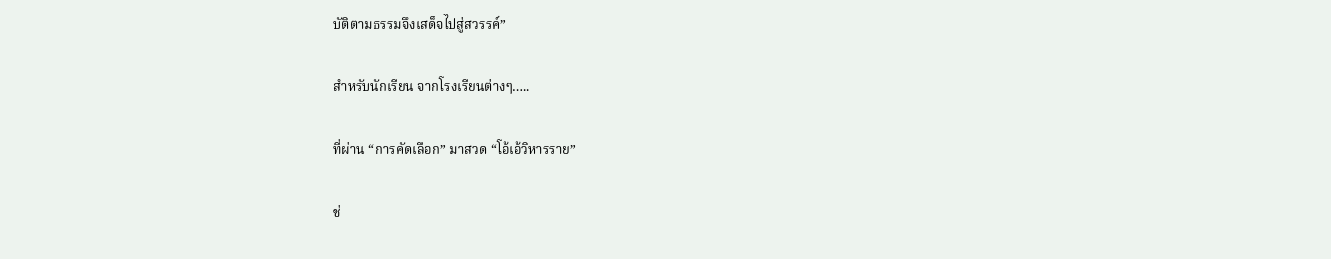บัติตามธรรมจึงเสด็จไปสู่สวรรค์”

สำหรับนักเรียน จากโรงเรียนต่างๆ…..

ที่ผ่าน “การคัดเลือก” มาสวด “โอ้เอ้วิหารราย”

ช่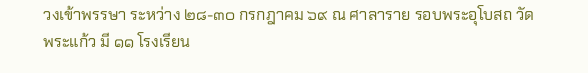วงเข้าพรรษา ระหว่าง ๒๘-๓๐ กรกฎาคม ๖๙ ณ ศาลาราย รอบพระอุโบสถ วัดพระแก้ว มี ๑๑ โรงเรียน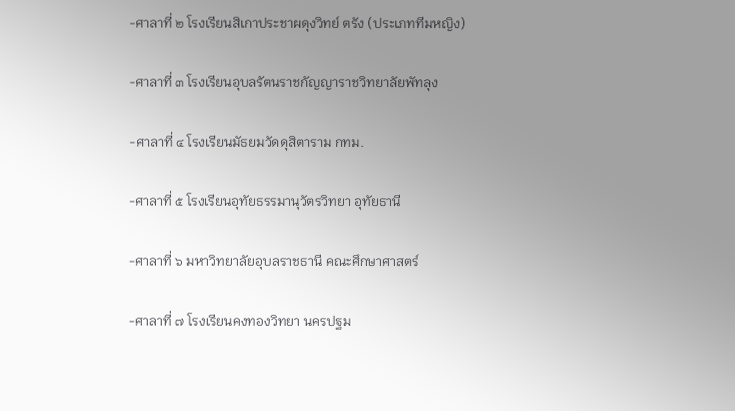-ศาลาที่ ๒ โรงเรียนสิเกาประชาผดุงวิทย์ ตรัง (ประเภททีมหญิง)

-ศาลาที่ ๓ โรงเรียนอุบลรัตนราชกัญญาราชวิทยาลัยพัทลุง

-ศาลาที่ ๔ โรงเรียนมัธยมวัดดุสิตาราม กทม.

-ศาลาที่ ๕ โรงเรียนอุทัยธรรมานุวัตรวิทยา อุทัยธานี

-ศาลาที่ ๖ มหาวิทยาลัยอุบลราชธานี คณะศึกษาศาสตร์

-ศาลาที่ ๗ โรงเรียนคงทองวิทยา นครปฐม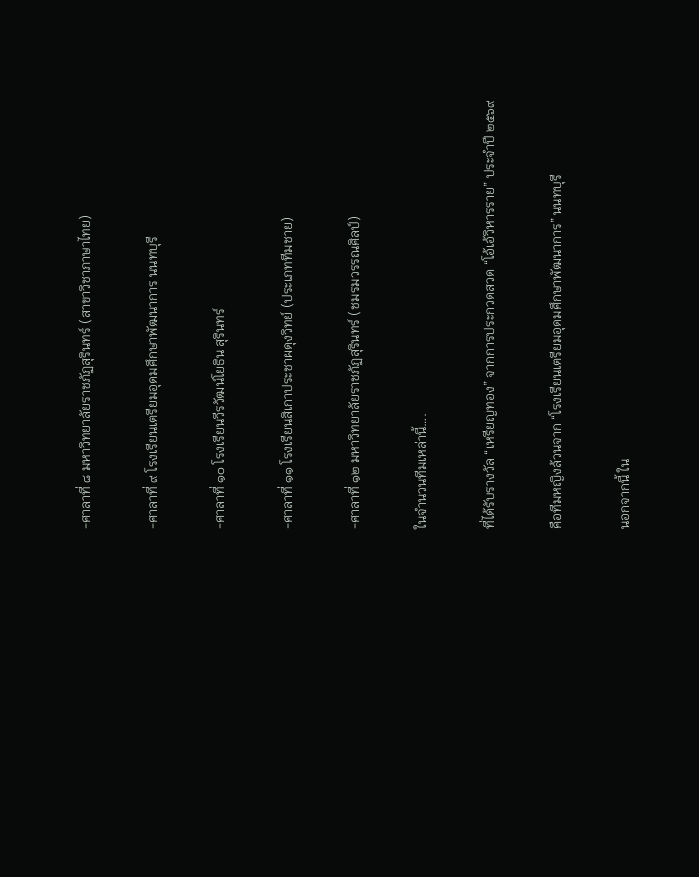-ศาลาที่ ๘ มหาวิทยาลัยราชภัฏสุรินทร์ (สาขาวิชาภาษาไทย)

-ศาลาที่ ๙ โรงเรียนเตรียมอุดมศึกษาพัฒนาการ นนทบุรี

-ศาลาที่ ๑๐ โรงเรียนวีรวัฒน์โยธิน สุรินทร์

-ศาลาที่ ๑๑ โรงเรียนสิเกาประชาผดุงวิทย์ (ประเภททีมชาย)

-ศาลาที่ ๑๒ มหาวิทยาลัยราชภัฏสุรินทร์ (ชมรมวรรณศิลป์)

ในจำนวนทีมเหล่านี้….

ที่ได้รับรางวัล “เหรียญทอง” จากการประกวดสวด “โอ้เอ้วิหารราย” ประจำปี ๒๕๖๙

คือทีมหญิงล้วนจาก “โรงเรียนเตรียมอุดมศึกษาพัฒนาการ” นนทบุรี

นอกจากนี้ ใน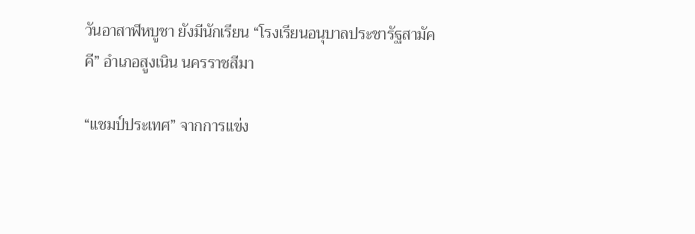วันอาสาฬหบูชา ยังมีนักเรียน “โรงเรียนอนุบาลประชารัฐสามัคคี” อำเภอสูงเนิน นครราชสีมา

“แชมป์ประเทศ” จากการแข่ง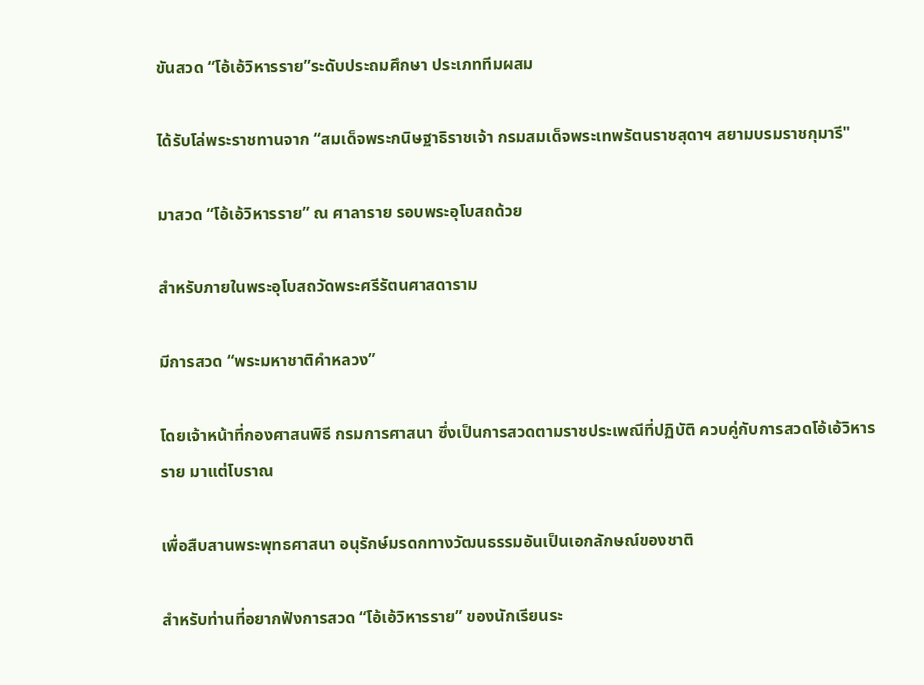ขันสวด “โอ้เอ้วิหารราย”ระดับประถมศึกษา ประเภททีมผสม

ได้รับโล่พระราชทานจาก “สมเด็จพระกนิษฐาธิราชเจ้า กรมสมเด็จพระเทพรัตนราชสุดาฯ สยามบรมราชกุมารี"

มาสวด “โอ้เอ้วิหารราย” ณ ศาลาราย รอบพระอุโบสถด้วย

สำหรับภายในพระอุโบสถวัดพระศรีรัตนศาสดาราม

มีการสวด “พระมหาชาติคำหลวง”

โดยเจ้าหน้าที่กองศาสนพิธี กรมการศาสนา ซึ่งเป็นการสวดตามราชประเพณีที่ปฏิบัติ ควบคู่กับการสวดโอ้เอ้วิหารราย มาแต่โบราณ

เพื่อสืบสานพระพุทธศาสนา อนุรักษ์มรดกทางวัฒนธรรมอันเป็นเอกลักษณ์ของชาติ

สำหรับท่านที่อยากฟังการสวด “โอ้เอ้วิหารราย” ของนักเรียนระ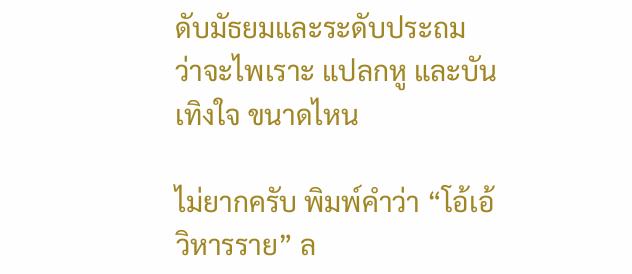ดับมัธยมและระดับประถม ว่าจะไพเราะ แปลกหู และบันเทิงใจ ขนาดไหน

ไม่ยากครับ พิมพ์คำว่า “โอ้เอ้วิหารราย” ล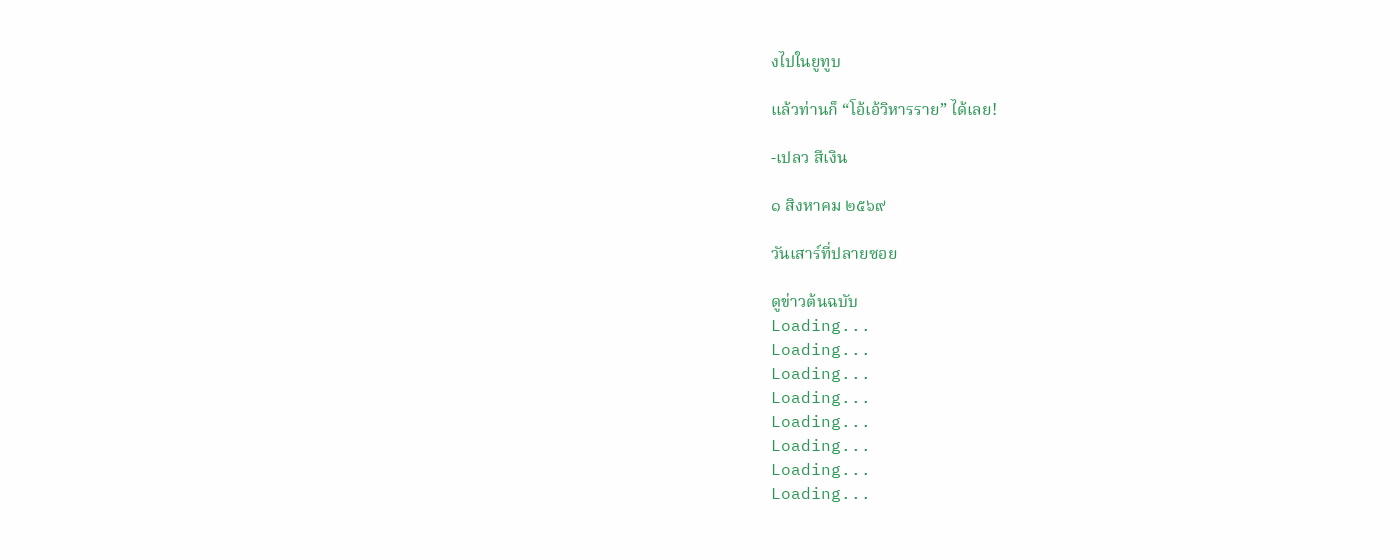งไปในยูทูบ

แล้วท่านก็ “โอ้เอ้วิหารราย” ได้เลย!

-เปลว สีเงิน

๑ สิงหาคม ๒๕๖๙

วันเสาร์ที่ปลายซอย

ดูข่าวต้นฉบับ
Loading...
Loading...
Loading...
Loading...
Loading...
Loading...
Loading...
Loading...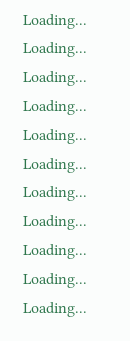Loading...
Loading...
Loading...
Loading...
Loading...
Loading...
Loading...
Loading...
Loading...
Loading...
Loading...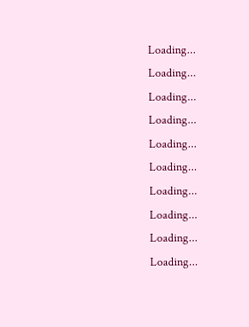Loading...
Loading...
Loading...
Loading...
Loading...
Loading...
Loading...
Loading...
Loading...
Loading...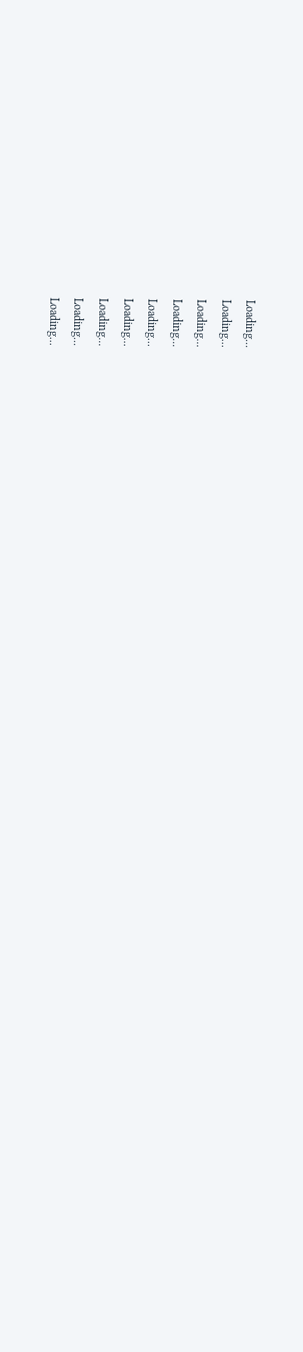Loading...
Loading...
Loading...
Loading...
Loading...
Loading...
Loading...
Loading...
Loading...